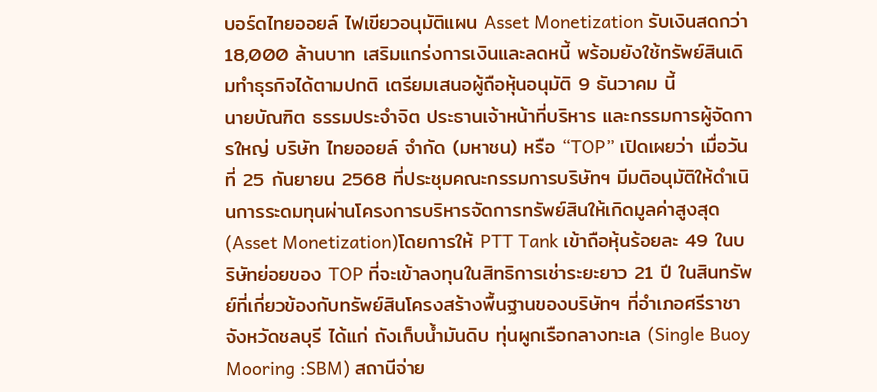บอร์ดไทยออยล์ ไฟเขียวอนุมัติแผน Asset Monetization รับเงินสดกว่า 18,000 ล้านบาท เสริมแกร่งการเงินและลดหนี้ พร้อมยังใช้ทรัพย์สินเดิมทำธุรกิจได้ตามปกติ เตรียมเสนอผู้ถือหุ้นอนุมัติ 9 ธันวาคม นี้
นายบัณฑิต ธรรมประจำจิต ประธานเจ้าหน้าที่บริหาร และกรรมการผู้จัดการใหญ่ บริษัท ไทยออยล์ จำกัด (มหาชน) หรือ “TOP” เปิดเผยว่า เมื่อวันที่ 25 กันยายน 2568 ที่ประชุมคณะกรรมการบริษัทฯ มีมติอนุมัติให้ดำเนินการระดมทุนผ่านโครงการบริหารจัดการทรัพย์สินให้เกิดมูลค่าสูงสุด (Asset Monetization)โดยการให้ PTT Tank เข้าถือหุ้นร้อยละ 49 ในบริษัทย่อยของ TOP ที่จะเข้าลงทุนในสิทธิการเช่าระยะยาว 21 ปี ในสินทรัพย์ที่เกี่ยวข้องกับทรัพย์สินโครงสร้างพื้นฐานของบริษัทฯ ที่อำเภอศรีราชา จังหวัดชลบุรี ได้แก่ ถังเก็บน้ำมันดิบ ทุ่นผูกเรือกลางทะเล (Single Buoy Mooring :SBM) สถานีจ่าย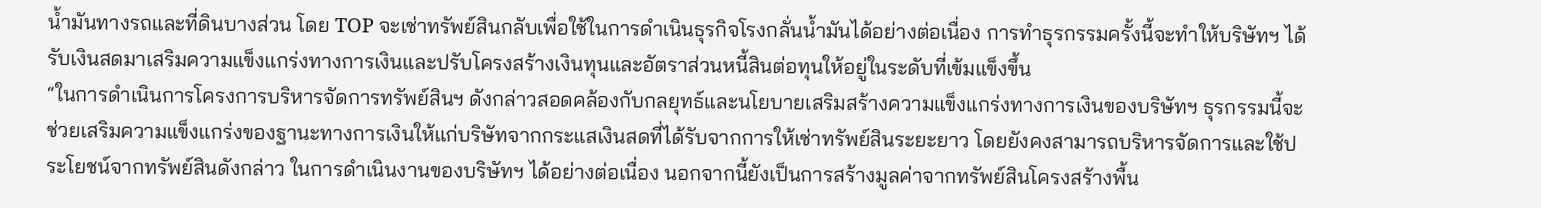น้ำมันทางรถและที่ดินบางส่วน โดย TOP จะเช่าทรัพย์สินกลับเพื่อใช้ในการดำเนินธุรกิจโรงกลั่นน้ำมันได้อย่างต่อเนื่อง การทำธุรกรรมครั้งนี้จะทำให้บริษัทฯ ได้รับเงินสดมาเสริมความแข็งแกร่งทางการเงินและปรับโครงสร้างเงินทุนและอัตราส่วนหนี้สินต่อทุนให้อยู่ในระดับที่เข้มแข็งขึ้น
“ในการดำเนินการโครงการบริหารจัดการทรัพย์สินฯ ดังกล่าวสอดคล้องกับกลยุทธ์และนโยบายเสริมสร้างความแข็งแกร่งทางการเงินของบริษัทฯ ธุรกรรมนี้จะช่วยเสริมความแข็งแกร่งของฐานะทางการเงินให้แก่บริษัทจากกระแสเงินสดที่ได้รับจากการให้เช่าทรัพย์สินระยะยาว โดยยังคงสามารถบริหารจัดการและใช้ประโยชน์จากทรัพย์สินดังกล่าว ในการดำเนินงานของบริษัทฯ ได้อย่างต่อเนื่อง นอกจากนี้ยังเป็นการสร้างมูลค่าจากทรัพย์สินโครงสร้างพื้น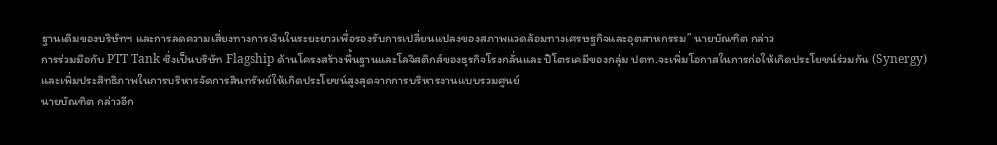ฐานเดิมของบริษัทฯ และการลดความเสี่ยงทางการเงินในระยะยาวเพื่อรองรับการเปลี่ยนแปลงของสภาพแวดล้อมทางเศรษฐกิจและอุตสาหกรรม” นายบัณฑิต กล่าว
การร่วมมือกับ PTT Tank ซึ่งเป็นบริษัท Flagship ด้านโครงสร้างพื้นฐานและโลจิสติกส์ของธุรกิจโรงกลั่นและ ปิโตรเคมีของกลุ่ม ปตท.จะเพิ่มโอกาสในการก่อให้เกิดประโยชน์ร่วมกัน (Synergy) และเพิ่มประสิทธิภาพในการบริหารจัดการสินทรัพย์ให้เกิดประโยชน์สูงสุดจากการบริหารงานแบบรวมศูนย์
นายบัณฑิต กล่าวอีก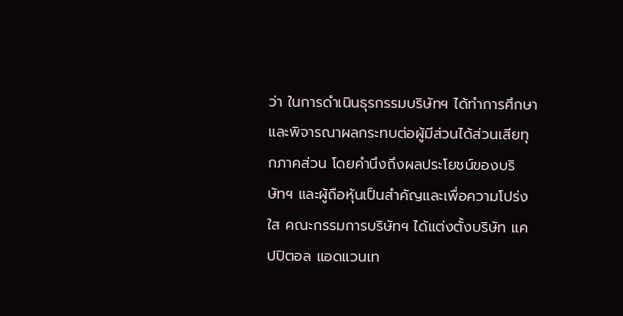ว่า ในการดำเนินธุรกรรมบริษัทฯ ได้ทำการศึกษาและพิจารณาผลกระทบต่อผู้มีส่วนได้ส่วนเสียทุกภาคส่วน โดยคำนึงถึงผลประโยชน์ของบริษัทฯ และผู้ถือหุ้นเป็นสำคัญและเพื่อความโปร่งใส คณะกรรมการบริษัทฯ ได้แต่งตั้งบริษัท แคปปิตอล แอดแวนเท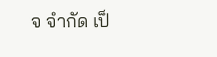จ จำกัด เป็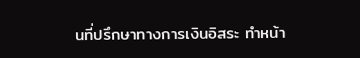นที่ปรึกษาทางการเงินอิสระ ทำหน้า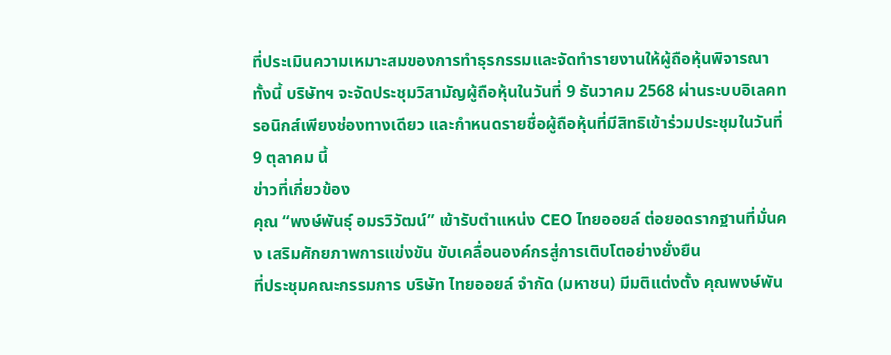ที่ประเมินความเหมาะสมของการทำธุรกรรมและจัดทำรายงานให้ผู้ถือหุ้นพิจารณา ทั้งนี้ บริษัทฯ จะจัดประชุมวิสามัญผู้ถือหุ้นในวันที่ 9 ธันวาคม 2568 ผ่านระบบอิเลคทรอนิกส์เพียงช่องทางเดียว และกำหนดรายชื่อผู้ถือหุ้นที่มีสิทธิเข้าร่วมประชุมในวันที่ 9 ตุลาคม นี้
ข่าวที่เกี่ยวข้อง
คุณ “พงษ์พันธุ์ อมรวิวัฒน์” เข้ารับตำแหน่ง CEO ไทยออยล์ ต่อยอดรากฐานที่มั่นคง เสริมศักยภาพการแข่งขัน ขับเคลื่อนองค์กรสู่การเติบโตอย่างยั่งยืน
ที่ประชุมคณะกรรมการ บริษัท ไทยออยล์ จำกัด (มหาชน) มีมติแต่งตั้ง คุณพงษ์พัน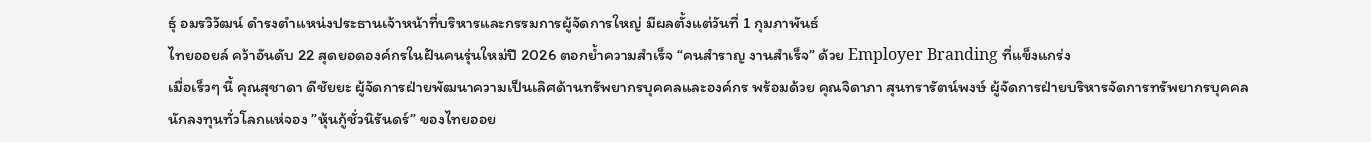ธุ์ อมรวิวัฒน์ ดำรงตำแหน่งประธานเจ้าหน้าที่บริหารและกรรมการผู้จัดการใหญ่ มีผลตั้งแต่วันที่ 1 กุมภาพันธ์
ไทยออยล์ คว้าอันดับ 22 สุดยอดองค์กรในฝันคนรุ่นใหม่ปี 2026 ตอกย้ำความสำเร็จ “คนสำราญ งานสำเร็จ” ด้วย Employer Branding ที่แข็งแกร่ง
เมื่อเร็วๆ นี้ คุณสุชาดา ดีชัยยะ ผู้จัดการฝ่ายพัฒนาความเป็นเลิศด้านทรัพยากรบุคคลและองค์กร พร้อมด้วย คุณจิดาภา สุนทรารัตน์พงษ์ ผู้จัดการฝ่ายบริหารจัดการทรัพยากรบุคคล
นักลงทุนทั่วโลกแห่จอง ”หุ้นกู้ชั่วนิรันดร์” ของไทยออย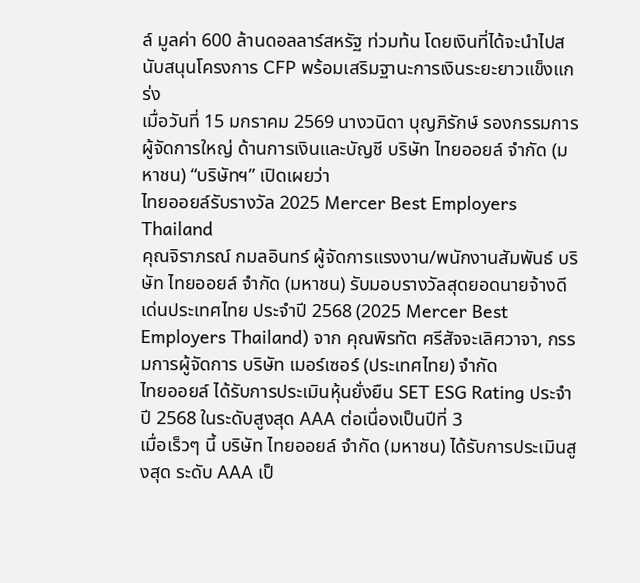ล์ มูลค่า 600 ล้านดอลลาร์สหรัฐ ท่วมท้น โดยเงินที่ได้จะนำไปสนับสนุนโครงการ CFP พร้อมเสริมฐานะการเงินระยะยาวแข็งแกร่ง
เมื่อวันที่ 15 มกราคม 2569 นางวนิดา บุญภิรักษ์ รองกรรมการผู้จัดการใหญ่ ด้านการเงินและบัญชี บริษัท ไทยออยล์ จำกัด (มหาชน) “บริษัทฯ” เปิดเผยว่า
ไทยออยล์รับรางวัล 2025 Mercer Best Employers Thailand
คุณจิราภรณ์ กมลอินทร์ ผู้จัดการแรงงาน/พนักงานสัมพันธ์ บริษัท ไทยออยล์ จำกัด (มหาชน) รับมอบรางวัลสุดยอดนายจ้างดีเด่นประเทศไทย ประจำปี 2568 (2025 Mercer Best Employers Thailand) จาก คุณพิรทัต ศรีสัจจะเลิศวาจา, กรรมการผู้จัดการ บริษัท เมอร์เซอร์ (ประเทศไทย) จำกัด
ไทยออยล์ ได้รับการประเมินหุ้นยั่งยืน SET ESG Rating ประจำปี 2568 ในระดับสูงสุด AAA ต่อเนื่องเป็นปีที่ 3
เมื่อเร็วๆ นี้ บริษัท ไทยออยล์ จำกัด (มหาชน) ได้รับการประเมินสูงสุด ระดับ AAA เป็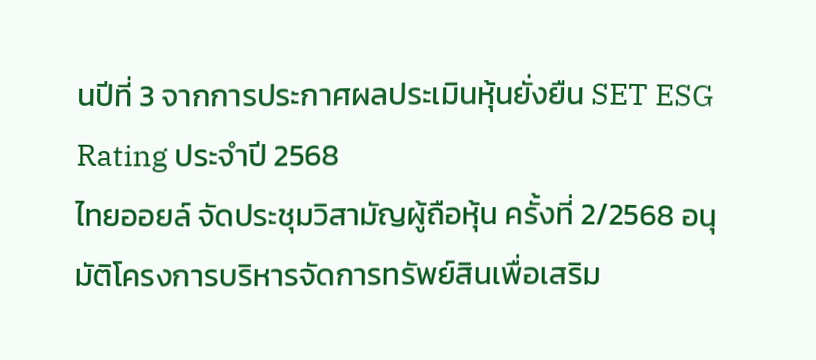นปีที่ 3 จากการประกาศผลประเมินหุ้นยั่งยืน SET ESG Rating ประจำปี 2568
ไทยออยล์ จัดประชุมวิสามัญผู้ถือหุ้น ครั้งที่ 2/2568 อนุมัติโครงการบริหารจัดการทรัพย์สินเพื่อเสริม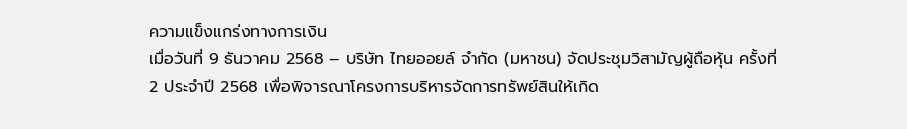ความแข็งแกร่งทางการเงิน
เมื่อวันที่ 9 ธันวาคม 2568 – บริษัท ไทยออยล์ จำกัด (มหาชน) จัดประชุมวิสามัญผู้ถือหุ้น ครั้งที่ 2 ประจำปี 2568 เพื่อพิจารณาโครงการบริหารจัดการทรัพย์สินให้เกิด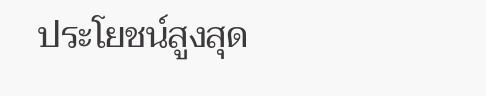ประโยชน์สูงสุด